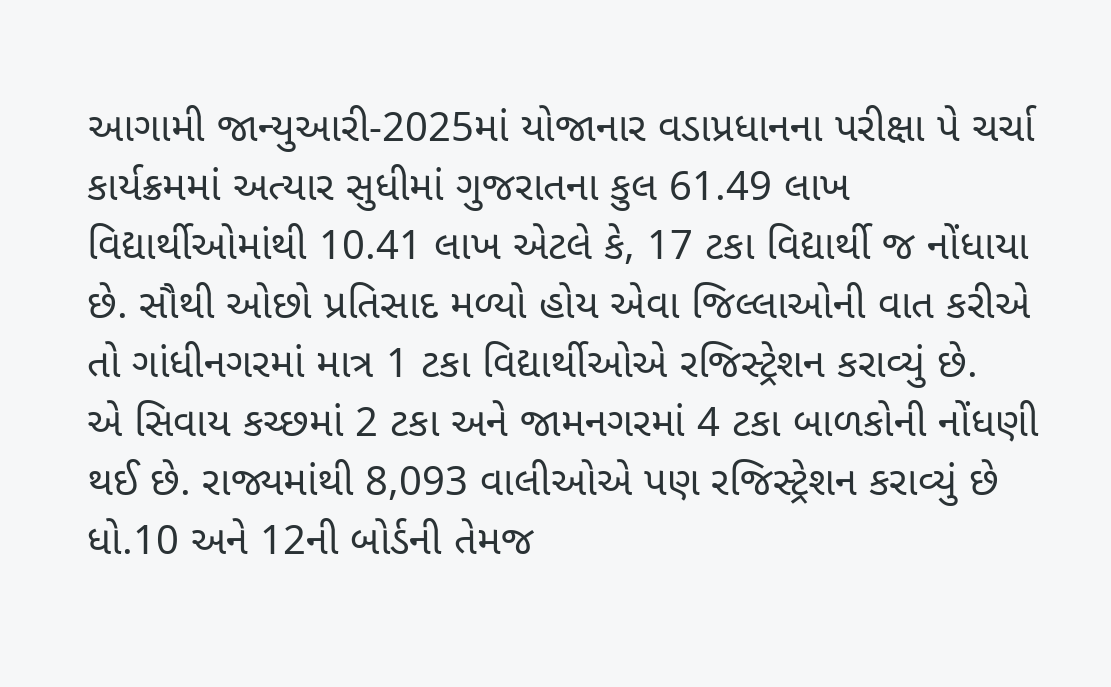આગામી જાન્યુઆરી-2025માં યોજાનાર વડાપ્રધાનના પરીક્ષા પે ચર્ચા કાર્યક્રમમાં અત્યાર સુધીમાં ગુજરાતના કુલ 61.49 લાખ વિદ્યાર્થીઓમાંથી 10.41 લાખ એટલે કે, 17 ટકા વિદ્યાર્થી જ નોંધાયા છે. સૌથી ઓછો પ્રતિસાદ મળ્યો હોય એવા જિલ્લાઓની વાત કરીએ તો ગાંધીનગરમાં માત્ર 1 ટકા વિદ્યાર્થીઓએ રજિસ્ટ્રેશન કરાવ્યું છે.
એ સિવાય કચ્છમાં 2 ટકા અને જામનગરમાં 4 ટકા બાળકોની નોંધણી થઈ છે. રાજ્યમાંથી 8,093 વાલીઓએ પણ રજિસ્ટ્રેશન કરાવ્યું છે ધો.10 અને 12ની બોર્ડની તેમજ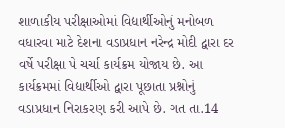શાળાકીય પરીક્ષાઓમાં વિદ્યાર્થીઓનું મનોબળ વધારવા માટે દેશના વડાપ્રધાન નરેન્દ્ર મોદી દ્વારા દર વર્ષે પરીક્ષા પે ચર્ચા કાર્યક્રમ યોજાય છે. આ કાર્યક્રમમાં વિદ્યાર્થીઓ દ્વારા પૂછાતા પ્રશ્નોનું વડાપ્રધાન નિરાકરણ કરી આપે છે. ગત તા.14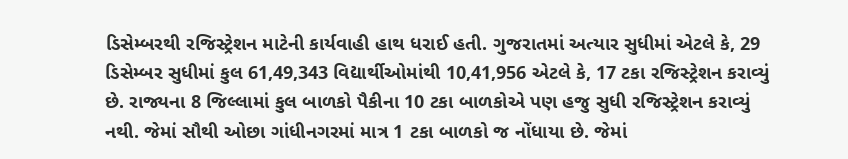ડિસેમ્બરથી રજિસ્ટ્રેશન માટેની કાર્યવાહી હાથ ધરાઈ હતી. ગુજરાતમાં અત્યાર સુધીમાં એટલે કે, 29 ડિસેમ્બર સુધીમાં કુલ 61,49,343 વિદ્યાર્થીઓમાંથી 10,41,956 એટલે કે, 17 ટકા રજિસ્ટ્રેશન કરાવ્યું છે. રાજ્યના 8 જિલ્લામાં કુલ બાળકો પૈકીના 10 ટકા બાળકોએ પણ હજુ સુધી રજિસ્ટ્રેશન કરાવ્યું નથી. જેમાં સૌથી ઓછા ગાંધીનગરમાં માત્ર 1 ટકા બાળકો જ નોંધાયા છે. જેમાં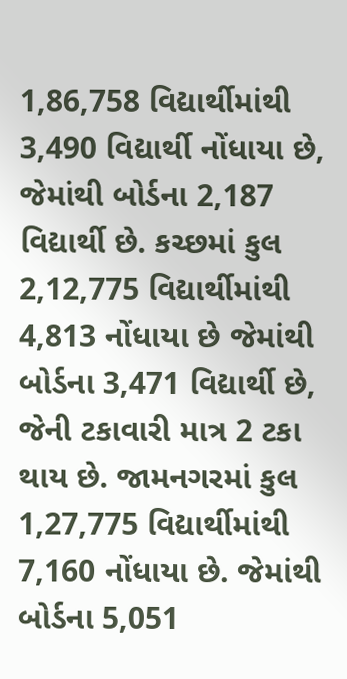1,86,758 વિદ્યાર્થીમાંથી 3,490 વિદ્યાર્થી નોંધાયા છે, જેમાંથી બોર્ડના 2,187 વિદ્યાર્થી છે. કચ્છમાં કુલ 2,12,775 વિદ્યાર્થીમાંથી 4,813 નોંધાયા છે જેમાંથી બોર્ડના 3,471 વિદ્યાર્થી છે, જેની ટકાવારી માત્ર 2 ટકા થાય છે. જામનગરમાં કુલ 1,27,775 વિદ્યાર્થીમાંથી 7,160 નોંધાયા છે. જેમાંથી બોર્ડના 5,051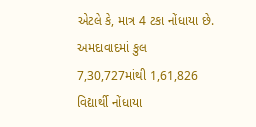એટલે કે, માત્ર 4 ટકા નોંધાયા છે. અમદાવાદમાં કુલ 7,30,727માંથી 1,61,826 વિદ્યાર્થી નોંધાયા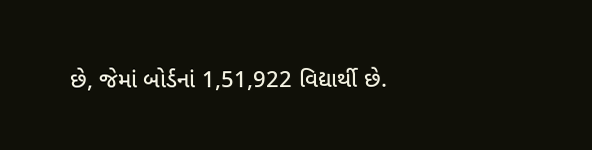છે, જેમાં બોર્ડનાં 1,51,922 વિદ્યાર્થી છે.